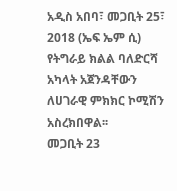አዲስ አበባ፣ መጋቢት 25፣ 2018 (ኤፍ ኤም ሲ) የትግራይ ክልል ባለድርሻ አካላት አጀንዳቸውን ለሀገራዊ ምክክር ኮሚሽን አስረክበዋል፡፡
መጋቢት 23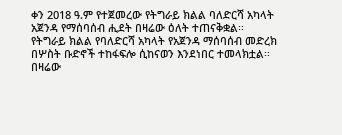ቀን 2018 ዓ.ም የተጀመረው የትግራይ ክልል ባለድርሻ አካላት አጀንዳ የማሰባሰብ ሒደት በዛሬው ዕለት ተጠናቅቋል፡፡
የትግራይ ክልል የባለድርሻ አካላት የአጀንዳ ማሰባሰብ መድረክ በሦስት ቡድኖች ተከፋፍሎ ሲከናወን እንደነበር ተመላክቷል፡፡
በዛሬው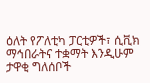ዕለት የፖለቲካ ፓርቲዎች፣ ሲቪክ ማኅበራትና ተቋማት እንዲሁም ታዋቂ ግለሰቦች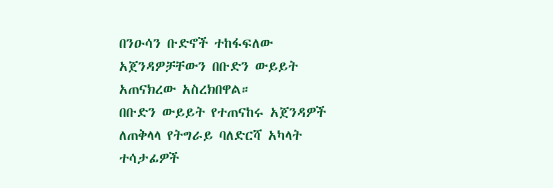በንዑሳን ቡድኖች ተከፋፍለው አጀንዳዎቻቸውን በቡድን ውይይት አጠናክረው አስረክበዋል።
በቡድን ውይይት የተጠናከሩ አጀንዳዎች ለጠቅላላ የትግራይ ባለድርሻ አካላት ተሳታፊዎች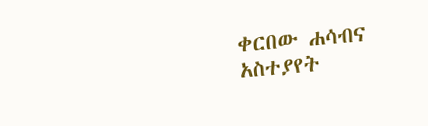ቀርበው ሐሳብና አስተያየት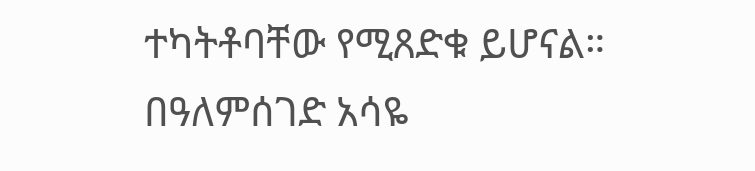ተካትቶባቸው የሚጸድቁ ይሆናል።
በዓለምሰገድ አሳዬ